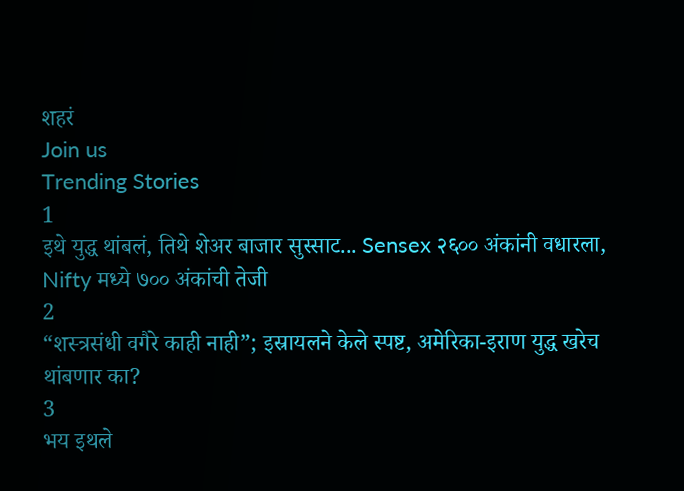शहरं
Join us
Trending Stories
1
इथे युद्ध थांबलं, तिथे शेअर बाजार सुस्साट... Sensex २६०० अंकांनी वधारला, Nifty मध्ये ७०० अंकांची तेजी
2
“शस्त्रसंधी वगैरे काही नाही”; इस्रायलने केले स्पष्ट, अमेरिका-इराण युद्ध खरेच थांबणार का?
3
भय इथले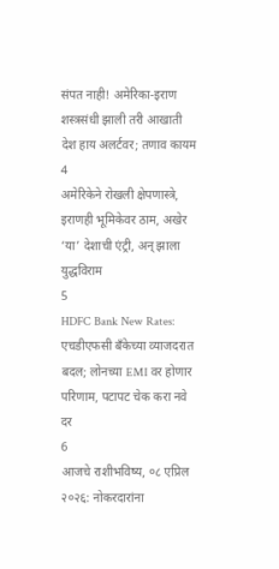संपत नाही! अमेरिका-इराण शस्त्रसंधी झाली तरी आखाती देश हाय अलर्टवर; तणाव कायम
4
अमेरिकेने रोखली क्षेपणास्त्रे, इराणही भूमिकेवर ठाम, अखेर ‘या’ देशाची एंट्री, अन् झाला युद्धविराम
5
HDFC Bank New Rates: एचडीएफसी बँकेच्या व्याजदरात बदल; लोनच्या EMI वर होणार परिणाम, पटापट चेक करा नवे दर
6
आजचे राशीभविष्य, ०८ एप्रिल २०२६: नोकरदारांना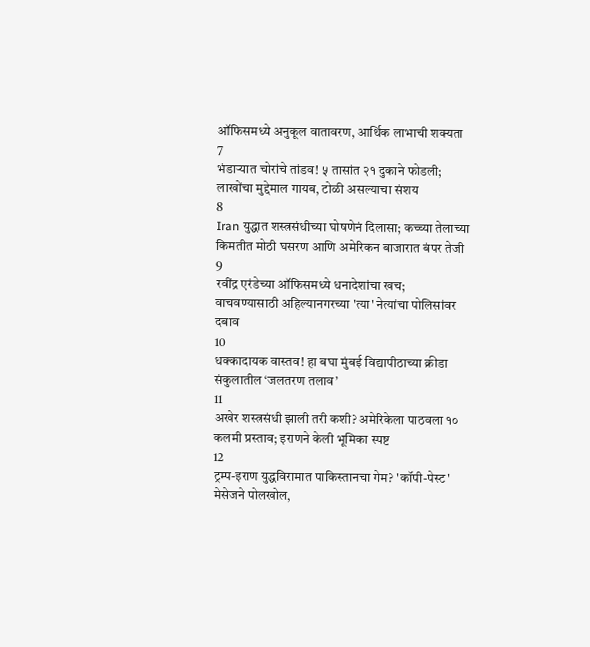ऑफिसमध्ये अनुकूल वातावरण, आर्थिक लाभाची शक्यता
7
भंडाऱ्यात चोरांचे तांडव! ५ तासांत २१ दुकाने फोडली; लाखोंचा मुद्देमाल गायब, टोळी असल्याचा संशय
8
Iran युद्धात शस्त्रसंधीच्या घोषणेनं दिलासा; कच्च्या तेलाच्या किमतीत मोठी घसरण आणि अमेरिकन बाजारात बंपर तेजी
9
रवींद्र एरंडेच्या ऑफिसमध्ये धनादेशांचा खच; वाचवण्यासाठी अहिल्यानगरच्या 'त्या' नेत्यांचा पोलिसांवर दबाव
10
धक्कादायक वास्तव! हा बघा मुंबई विद्यापीठाच्या क्रीडा संकुलातील ‘जलतरण तलाव’
11
अखेर शस्त्रसंधी झाली तरी कशी? अमेरिकेला पाठवला १० कलमी प्रस्ताव; इराणने केली भूमिका स्पष्ट
12
ट्रम्प-इराण युद्धविरामात पाकिस्तानचा गेम? 'कॉपी-पेस्ट' मेसेजने पोलखोल,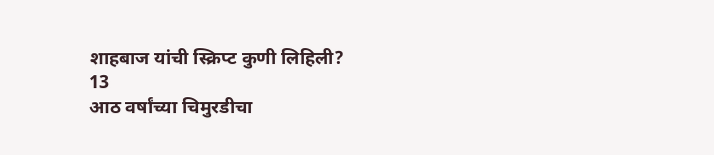शाहबाज यांची स्क्रिप्ट कुणी लिहिली?
13
आठ वर्षांच्या चिमुरडीचा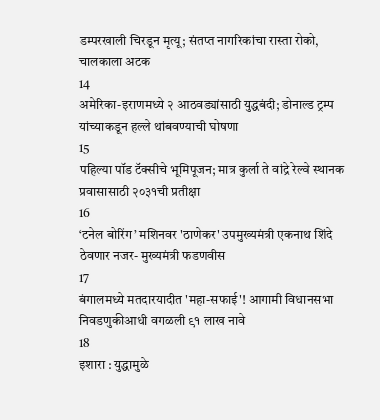डम्परखाली चिरडून मृत्यू; संतप्त नागरिकांचा रास्ता रोको, चालकाला अटक
14
अमेरिका-इराणमध्ये २ आठवड्यांसाठी युद्धबंदी; डोनाल्ड ट्रम्प यांच्याकडून हल्ले थांबवण्याची घोषणा
15
पहिल्या पॉड टॅक्सीचे भूमिपूजन; मात्र कुर्ला ते वांद्रे रेल्वे स्थानक प्रवासासाठी २०३१ची प्रतीक्षा
16
‘टनेल बोरिंग’ मशिनवर 'ठाणेकर' उपमुख्यमंत्री एकनाथ शिंदे ठेवणार नजर- मुख्यमंत्री फडणवीस
17
बंगालमध्ये मतदारयादीत 'महा-सफाई'! आगामी विधानसभा निवडणुकीआधी वगळली ९१ लाख नावे
18
इशारा : युद्धामुळे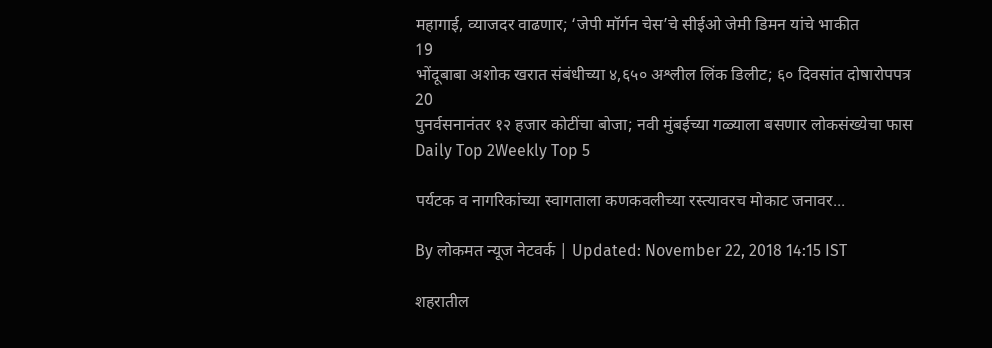महागाई, व्याजदर वाढणार; ‘जेपी मॉर्गन चेस’चे सीईओ जेमी डिमन यांचे भाकीत
19
भोंदूबाबा अशोक खरात संबंधीच्या ४,६५० अश्लील लिंक डिलीट; ६० दिवसांत दोषारोपपत्र
20
पुनर्वसनानंतर १२ हजार कोटींचा बोजा; नवी मुंबईच्या गळ्याला बसणार लोकसंख्येचा फास
Daily Top 2Weekly Top 5

पर्यटक व नागरिकांच्या स्वागताला कणकवलीच्या रस्त्यावरच मोकाट जनावर...

By लोकमत न्यूज नेटवर्क | Updated: November 22, 2018 14:15 IST

शहरातील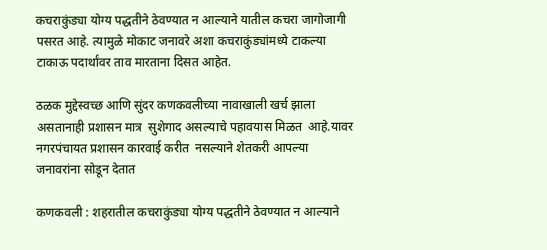कचराकुंड्या योग्य पद्धतीने ठेवण्यात न आल्याने यातील कचरा जागोजागी पसरत आहे. त्यामुळे मोकाट जनावरे अशा कचराकुंड्यांमध्ये टाकल्या टाकाऊ पदार्थांवर ताव मारताना दिसत आहेत.

ठळक मुद्देस्वच्छ आणि सुंदर कणकवलीच्या नावाखाली खर्च झाला असतानाही प्रशासन मात्र  सुशेगाद असल्याचे पहावयास मिळत  आहे.यावर नगरपंचायत प्रशासन कारवाई करीत  नसल्याने शेतकरी आपल्या जनावरांना सोडून देतात

कणकवली : शहरातील कचराकुंड्या योग्य पद्धतीने ठेवण्यात न आल्याने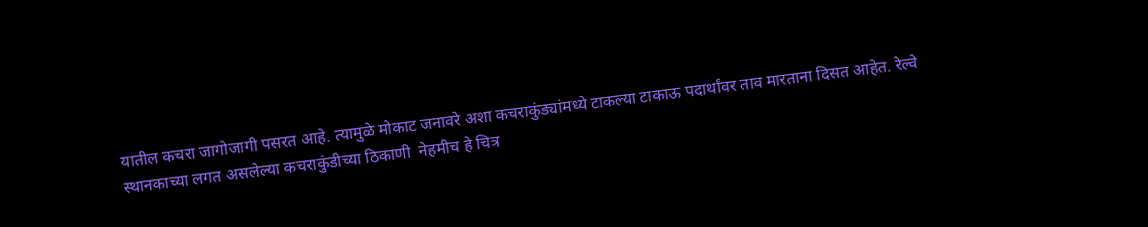यातील कचरा जागोजागी पसरत आहे. त्यामुळे मोकाट जनावरे अशा कचराकुंड्यांमध्ये टाकल्या टाकाऊ पदार्थांवर ताव मारताना दिसत आहेत. रेल्वे स्थानकाच्या लगत असलेल्या कचराकुंडीच्या ठिकाणी  नेहमीच हे चित्र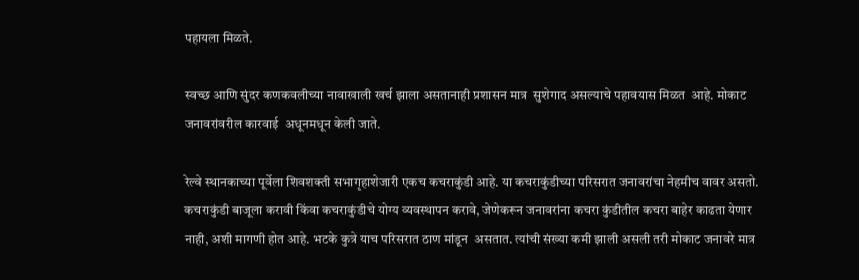पहायला मिळते.

स्वच्छ आणि सुंदर कणकवलीच्या नावाखाली खर्च झाला असतानाही प्रशासन मात्र  सुशेगाद असल्याचे पहावयास मिळत  आहे. मोकाट जनावरांवरील कारवाई  अधूनमधून केली जाते.

रेल्वे स्थानकाच्या पूर्वेला शिवशक्ती सभागृहाशेजारी एकच कचराकुंडी आहे. या कचराकुंडीच्या परिसरात जनावरांचा नेहमीच वावर असतो. कचराकुंडी बाजूला करावी किंवा कचराकुंडीचे योग्य व्यवस्थापन करावे, जेणेकरून जनावरांना कचरा कुंडीतील कचरा बाहेर काढता येणार नाही, अशी मागणी होत आहे. भटके कुत्रे याच परिसरात ठाण मांडून  असतात. त्यांची संख्या कमी झाली असली तरी मोकाट जनावरे मात्र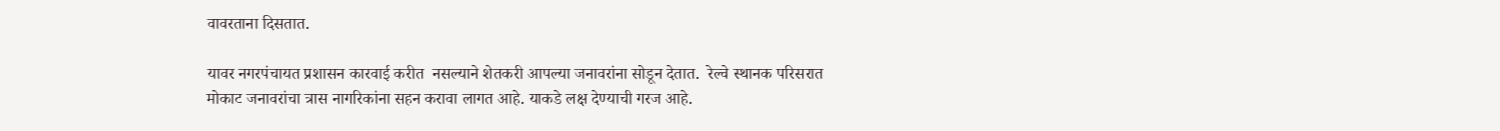वावरताना दिसतात.

यावर नगरपंचायत प्रशासन कारवाई करीत  नसल्याने शेतकरी आपल्या जनावरांना सोडून देतात.  रेल्वे स्थानक परिसरात मोकाट जनावरांचा त्रास नागरिकांना सहन करावा लागत आहे. याकडे लक्ष देण्याची गरज आहे.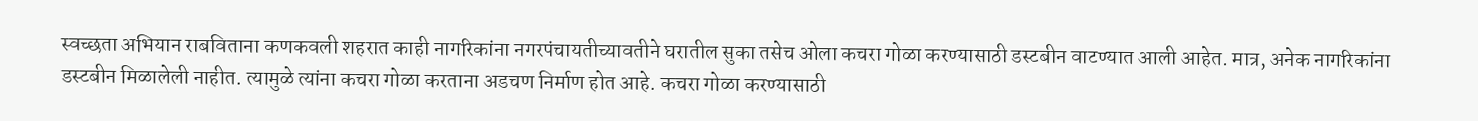स्वच्छता अभियान राबविताना कणकवली शहरात काही नागरिकांना नगरपंचायतीच्यावतीने घरातील सुका तसेच ओला कचरा गोळा करण्यासाठी डस्टबीन वाटण्यात आली आहेत. मात्र, अनेक नागरिकांना डस्टबीन मिळालेली नाहीत. त्यामुळे त्यांना कचरा गोळा करताना अडचण निर्माण होत आहे. कचरा गोळा करण्यासाठी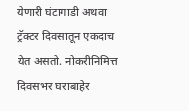येणारी घंटागाडी अथवा ट्रॅक्टर दिवसातून एकदाच येत असतो. नोकरीनिमित्त दिवसभर घराबाहेर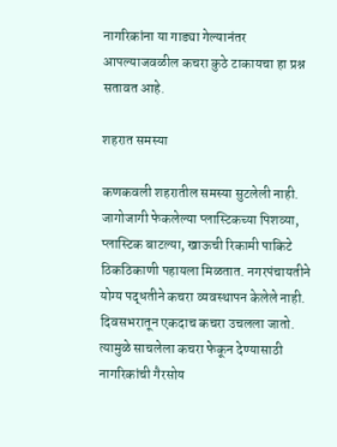नागरिकांना या गाड्या गेल्यानंतर आपल्याजवळील कचरा कुठे टाकायचा हा प्रश्न सतावत आहे.

शहरात समस्या

कणकवली शहरातील समस्या सुटलेली नाही. जागोजागी फेकलेल्या प्लास्टिकच्या पिशव्या, प्लास्टिक बाटल्या, खाऊची रिकामी पाकिटे  ठिकठिकाणी पहायला मिळतात. नगरपंचायतीने योग्य पद्धतीने कचरा व्यवस्थापन केलेले नाही. दिवसभरातून एकदाच कचरा उचलला जातो. त्यामुळे साचलेला कचरा फेकून देण्यासाठी नागरिकांची गैरसोय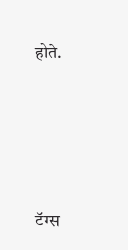होते.





टॅग्स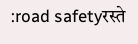:road safetyरस्ते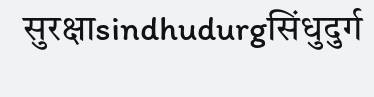सुरक्षाsindhudurgसिंधुदुर्ग